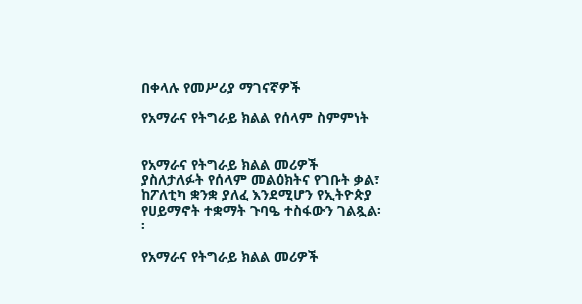በቀላሉ የመሥሪያ ማገናኛዎች

የአማራና የትግራይ ክልል የሰላም ስምምነት


የአማራና የትግራይ ክልል መሪዎች ያስለታለፉት የሰላም መልዕክትና የገቡት ቃል፣ ከፖለቲካ ቋንቋ ያለፈ እንደሚሆን የኢትዮጵያ የሀይማኖት ተቋማት ጉባዔ ተስፋውን ገልጿል፡፡

የአማራና የትግራይ ክልል መሪዎች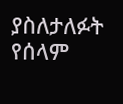ያስለታለፉት የሰላም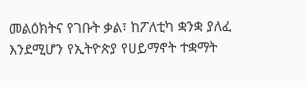መልዕክትና የገቡት ቃል፣ ከፖለቲካ ቋንቋ ያለፈ እንደሚሆን የኢትዮጵያ የሀይማኖት ተቋማት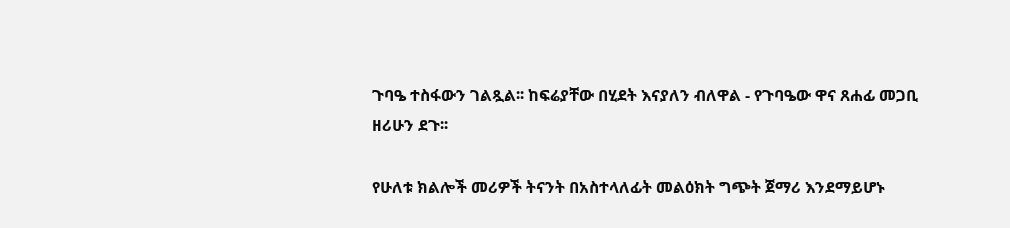ጉባዔ ተስፋውን ገልጿል፡፡ ከፍሬያቸው በሂደት እናያለን ብለዋል - የጉባዔው ዋና ጸሐፊ መጋቢ ዘሪሁን ደጉ፡፡

የሁለቱ ክልሎች መሪዎች ትናንት በአስተላለፊት መልዕክት ግጭት ጀማሪ እንደማይሆኑ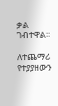ቃል ገብተዋል፡፡

ለተጨማሪ የተያያዘውን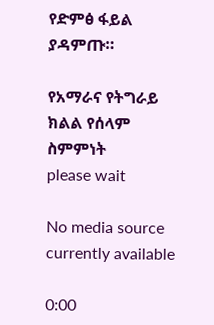የድምፅ ፋይል ያዳምጡ።

የአማራና የትግራይ ክልል የሰላም ስምምነት
please wait

No media source currently available

0:00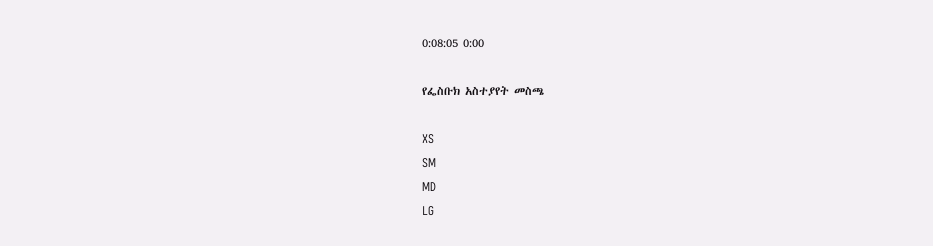0:08:05 0:00

የፌስቡክ አስተያየት መስጫ

XS
SM
MD
LG